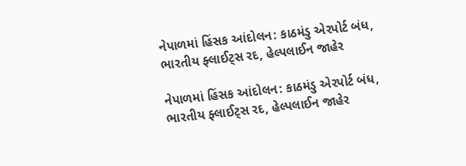નેપાળમાં હિંસક આંદોલન: કાઠમંડુ એરપોર્ટ બંધ, ભારતીય ફ્લાઈટ્સ રદ, હેલ્પલાઈન જાહેર

નેપાળમાં હિંસક આંદોલન: કાઠમંડુ એરપોર્ટ બંધ, ભારતીય ફ્લાઈટ્સ રદ, હેલ્પલાઈન જાહેર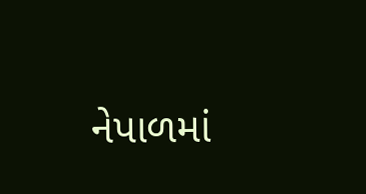નેપાળમાં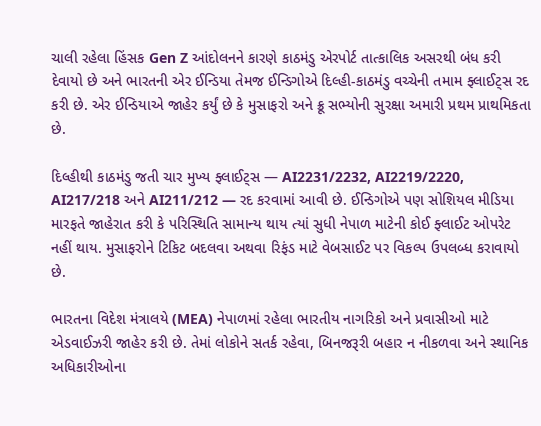ચાલી રહેલા હિંસક Gen Z આંદોલનને કારણે કાઠમંડુ એરપોર્ટ તાત્કાલિક અસરથી બંધ કરી દેવાયો છે અને ભારતની એર ઈન્ડિયા તેમજ ઈન્ડિગોએ દિલ્હી-કાઠમંડુ વચ્ચેની તમામ ફ્લાઈટ્સ રદ કરી છે. એર ઈન્ડિયાએ જાહેર કર્યું છે કે મુસાફરો અને ક્રૂ સભ્યોની સુરક્ષા અમારી પ્રથમ પ્રાથમિકતા છે.

દિલ્હીથી કાઠમંડુ જતી ચાર મુખ્ય ફ્લાઈટ્સ — AI2231/2232, AI2219/2220, AI217/218 અને AI211/212 — રદ કરવામાં આવી છે. ઈન્ડિગોએ પણ સોશિયલ મીડિયા મારફતે જાહેરાત કરી કે પરિસ્થિતિ સામાન્ય થાય ત્યાં સુધી નેપાળ માટેની કોઈ ફ્લાઈટ ઓપરેટ નહીં થાય. મુસાફરોને ટિકિટ બદલવા અથવા રિફંડ માટે વેબસાઈટ પર વિકલ્પ ઉપલબ્ધ કરાવાયો છે.

ભારતના વિદેશ મંત્રાલયે (MEA) નેપાળમાં રહેલા ભારતીય નાગરિકો અને પ્રવાસીઓ માટે એડવાઈઝરી જાહેર કરી છે. તેમાં લોકોને સતર્ક રહેવા, બિનજરૂરી બહાર ન નીકળવા અને સ્થાનિક અધિકારીઓના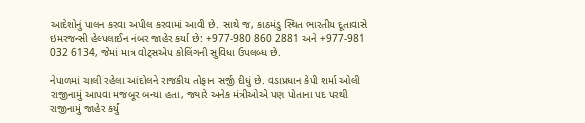આદેશોનું પાલન કરવા અપીલ કરવામાં આવી છે. સાથે જ, કાઠમંડુ સ્થિત ભારતીય દૂતાવાસે ઇમરજન્સી હેલ્પલાઈન નંબર જાહેર કર્યા છે: +977-980 860 2881 અને +977-981 032 6134, જેમાં માત્ર વોટ્સએપ કોલિંગની સુવિધા ઉપલબ્ધ છે.

નેપાળમાં ચાલી રહેલા આંદોલને રાજકીય તોફાન સર્જી દીધું છે. વડાપ્રધાન કેપી શર્મા ઓલી રાજીનામું આપવા મજબૂર બન્યા હતા, જ્યારે અનેક મંત્રીઓએ પણ પોતાના પદ પરથી રાજીનામું જાહેર કર્યું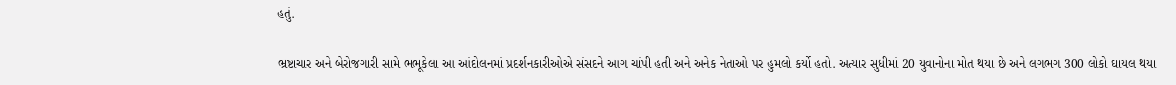હતું.

ભ્રષ્ટાચાર અને બેરોજગારી સામે ભભૂકેલા આ આંદોલનમાં પ્રદર્શનકારીઓએ સંસદને આગ ચાંપી હતી અને અનેક નેતાઓ પર હુમલો કર્યો હતો. અત્યાર સુધીમાં 20 યુવાનોના મોત થયા છે અને લગભગ 300 લોકો ઘાયલ થયા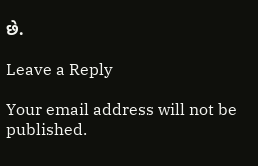છે.

Leave a Reply

Your email address will not be published.